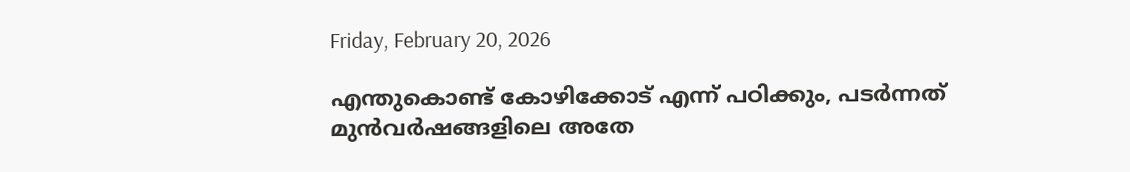Friday, February 20, 2026

എന്തുകൊണ്ട് കോഴിക്കോട് എന്ന് പഠിക്കും, പടർന്നത് മുൻവർഷങ്ങളിലെ അതേ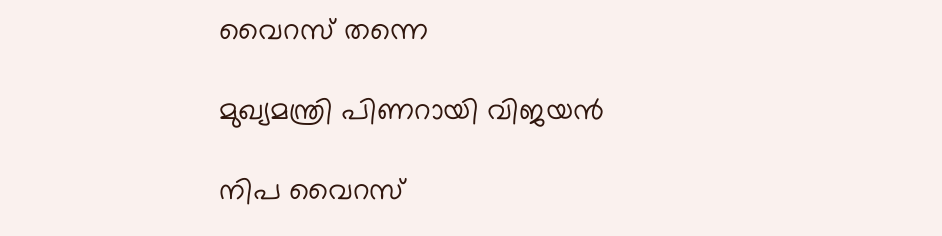വൈറസ് തന്നെ

മുഖ്യമന്ത്രി പിണറായി വിജയൻ

നിപ വൈറസ്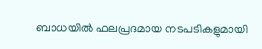ബാധയിൽ ഫലപ്രദമായ നടപടികളുമായി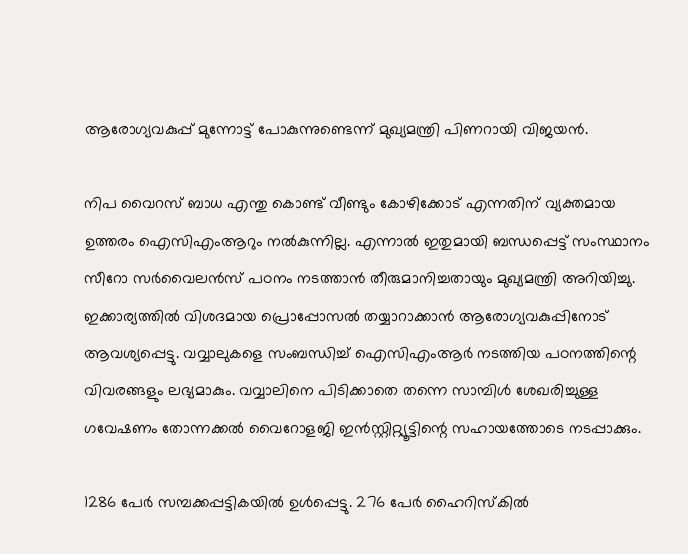ആരോഗ്യവകുപ്പ് മുന്നോട്ട് പോകുന്നുണ്ടെന്ന് മുഖ്യമന്ത്രി പിണറായി വിജയൻ.

നിപ വൈറസ് ബാധ എന്തു കൊണ്ട് വീണ്ടും കോഴിക്കോട് എന്നതിന് വ്യക്തമായ ഉത്തരം ഐസിഎംആറും നൽകുന്നില്ല. എന്നാൽ ഇതുമായി ബന്ധപ്പെട്ട് സംസ്ഥാനം സീറോ സർവൈലൻസ് പഠനം നടത്താൻ തീരുമാനിച്ചതായും മുഖ്യമന്ത്രി അറിയിച്ചു. ഇക്കാര്യത്തിൽ വിശദമായ പ്രൊപ്പോസൽ തയ്യാറാക്കാൻ ആരോഗ്യവകുപ്പിനോട് ആവശ്യപ്പെട്ടു. വവ്വാലുകളെ സംബന്ധിച്ച് ഐസിഎംആർ നടത്തിയ പഠനത്തിന്റെ വിവരങ്ങളും ലഭ്യമാകും. വവ്വാലിനെ പിടിക്കാതെ തന്നെ സാമ്പിൾ ശേഖരിച്ചുള്ള ഗവേഷണം തോന്നക്കൽ വൈറോളജി ഇൻസ്റ്റിറ്റ്യൂട്ടിന്റെ സഹായത്തോടെ നടപ്പാക്കും.

1286 പേർ സമ്പ‌ക്കപ്പട്ടികയിൽ ഉൾപ്പെട്ടു. 276 പേ‍ർ ഹൈറിസ്കിൽ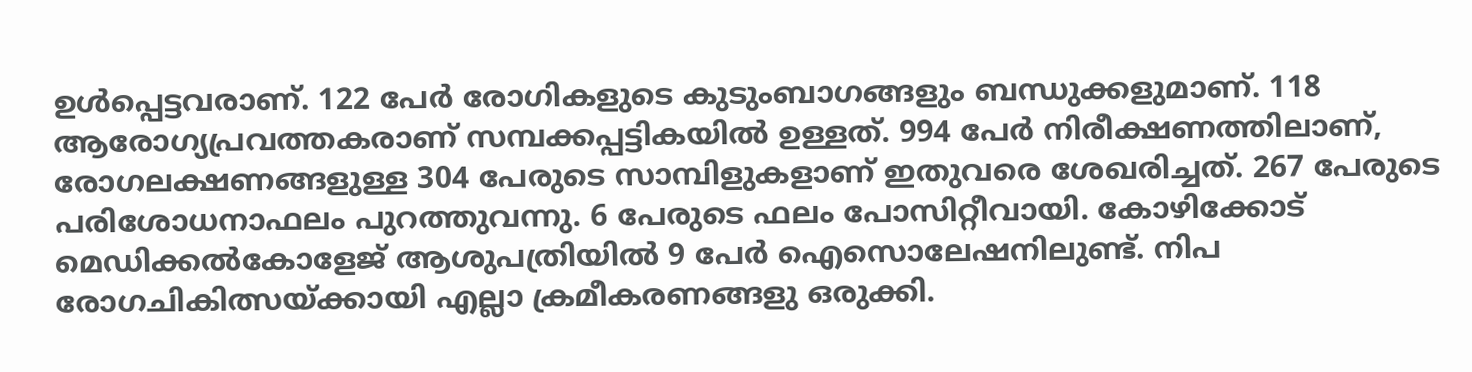ഉൾപ്പെട്ടവരാണ്. 122 പേ‍ർ രോഗികളുടെ കുടുംബാഗങ്ങളും ബന്ധുക്കളുമാണ്. 118 ആരോഗ്യപ്രവ‍ത്തകരാണ് സമ്പ‍ക്കപ്പട്ടികയിൽ ഉള്ളത്. 994 പേ‍ർ നിരീക്ഷണത്തിലാണ്, രോഗലക്ഷണങ്ങളുള്ള 304 പേരുടെ സാമ്പിളുകളാണ് ഇതുവരെ ശേഖരിച്ചത്. 267 പേരുടെ പരിശോധനാഫലം പുറത്തുവന്നു. 6 പേരുടെ ഫലം പോസിറ്റീവായി. കോഴിക്കോട് മെ‍ഡിക്കൽകോളേജ് ആശുപത്രിയിൽ 9 പേ‍‍ർ ഐസൊലേഷനിലുണ്ട്. നിപ രോഗചികിത്സയ്ക്കായി എല്ലാ ക്രമീകരണങ്ങളു ഒരുക്കി.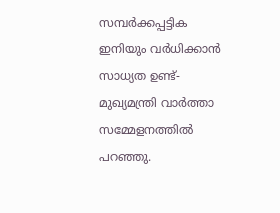സമ്പർക്കപ്പട്ടിക ഇനിയും വർധിക്കാൻ സാധ്യത ഉണ്ട്- മുഖ്യമന്ത്രി വാർത്താ സമ്മേളനത്തിൽ പറഞ്ഞു.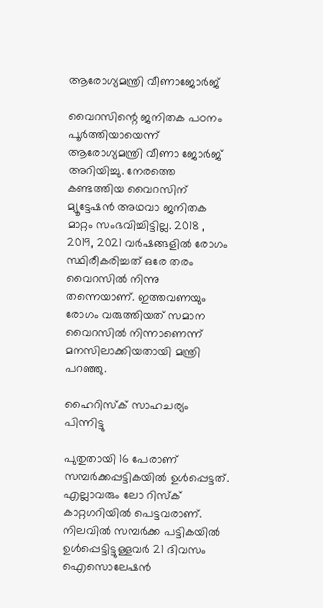ആരോഗ്യമന്ത്രി വീണാജോർജ്

വൈറസിന്റെ ജനിതക പഠനം പൂർത്തിയായെന്ന് ആരോഗ്യമന്ത്രി വീണാ ജോർജ് അറിയിച്ചു. നേരത്തെ കണ്ടത്തിയ വൈറസിന് മ്യൂട്ടേഷൻ അഥവാ ജനിതക മാറ്റം സംഭവിച്ചിട്ടില്ല. 2018 , 2019, 2021 വർഷങ്ങളിൽ രോഗം സ്ഥിരീകരിച്ചത് ഒരേ തരം വൈറസില്‍ നിന്നു തന്നെയാണ്. ഇത്തവണയും രോഗം വരുത്തിയത് സമാന വൈറസിൽ നിന്നാണെന്ന് മനസിലാക്കിയതായി മന്ത്രി പറഞ്ഞു.

ഹൈറിസ്ക് സാഹചര്യം പിന്നിട്ടു

പുതുതായി 16 പേരാണ് സമ്പർക്കപ്പട്ടികയിൽ ഉൾപ്പെട്ടത്. എല്ലാവരും ലോ റിസ്ക് കാറ്റഗറിയിൽ പെട്ടവരാണ്. നിലവിൽ സമ്പർക്ക പട്ടികയിൽ ഉൾപ്പെട്ടിട്ടുള്ളവർ 21 ദിവസം ഐസൊലേഷൻ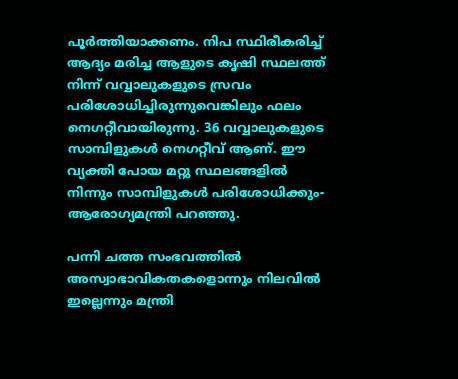പൂർത്തിയാക്കണം. നിപ സ്ഥിരീകരിച്ച് ആദ്യം മരിച്ച ആളുടെ കൃഷി സ്ഥലത്ത് നിന്ന് വവ്വാലുകളുടെ സ്രവം പരിശോധിച്ചിരുന്നുവെങ്കിലും ഫലം നെഗറ്റീവായിരുന്നു. 36 വവ്വാലുകളുടെ സാമ്പിളുകൾ നെഗറ്റീവ് ആണ്. ഈ വ്യക്തി പോയ മറ്റു സ്ഥലങ്ങളിൽ നിന്നും സാമ്പിളുകൾ പരിശോധിക്കും- ആരോഗ്യമന്ത്രി പറഞ്ഞു.

പന്നി ചത്ത സംഭവത്തിൽ അസ്വാഭാവികതകളൊന്നും നിലവിൽ ഇല്ലെന്നും മന്ത്രി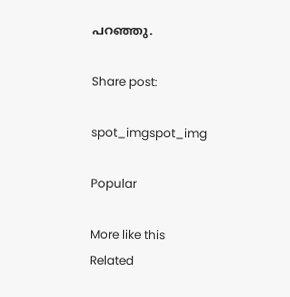പറഞ്ഞു.

Share post:

spot_imgspot_img

Popular

More like this
Related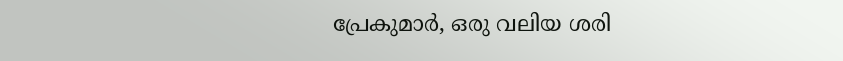പ്രേകുമാർ, ഒരു വലിയ ശരി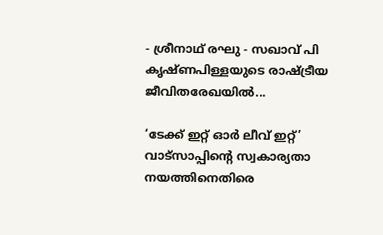- ശ്രീനാഥ് രഘു - സഖാവ് പി കൃഷ്ണപിള്ളയുടെ രാഷ്ട്രീയ ജീവിതരേഖയിൽ...

‘ടേക്ക് ഇറ്റ് ഓർ ലീവ് ഇറ്റ്’ വാട്സാപ്പിന്റെ സ്വകാര്യതാ നയത്തിനെതിരെ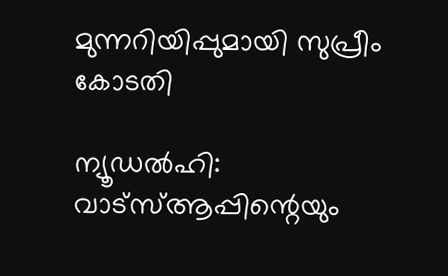മുന്നറിയിപ്പുമായി സുപ്രീം കോടതി

ന്യൂഡൽഹി: വാട്‌സ്ആപ്പിന്റെയും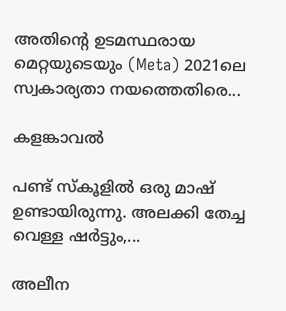അതിന്റെ ഉടമസ്ഥരായ മെറ്റയുടെയും (Meta) 2021ലെ സ്വകാര്യതാ നയത്തെതിരെ...

കളങ്കാവൽ

പണ്ട് സ്കൂളിൽ ഒരു മാഷ് ഉണ്ടായിരുന്നു. അലക്കി തേച്ച വെള്ള ഷർട്ടും,...

അലീന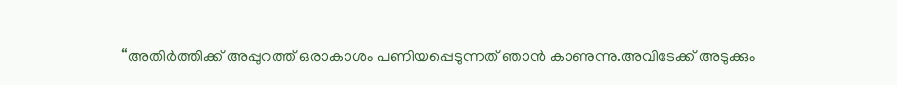“അതിര്‍ത്തിക്ക് അപ്പുറത്ത് ഒരാകാശം പണിയപ്പെടുന്നത് ഞാന്‍ കാണുന്നു.അവിടേക്ക് അടുക്കും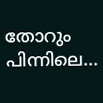തോറും പിന്നിലെ...